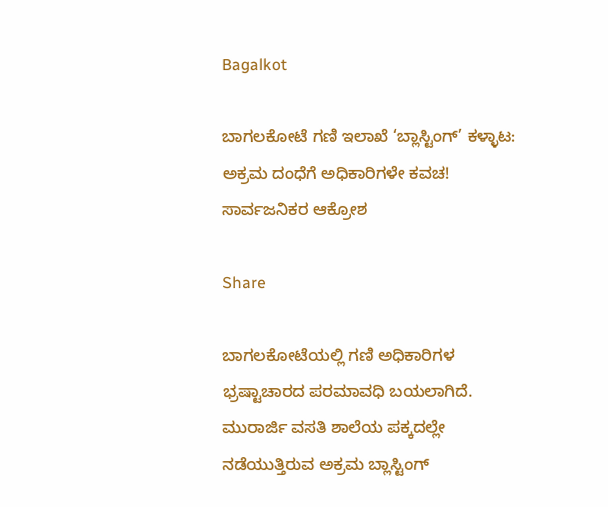Bagalkot

ಬಾಗಲಕೋಟೆ ಗಣಿ ಇಲಾಖೆ ‘ಬ್ಲಾಸ್ಟಿಂಗ್’ ಕಳ್ಳಾಟ: ಅಕ್ರಮ ದಂಧೆಗೆ ಅಧಿಕಾರಿಗಳೇ ಕವಚ! ಸಾರ್ವಜನಿಕರ ಆಕ್ರೋಶ

Share

ಬಾಗಲಕೋಟೆಯಲ್ಲಿ ಗಣಿ ಅಧಿಕಾರಿಗಳ ಭ್ರಷ್ಟಾಚಾರದ ಪರಮಾವಧಿ ಬಯಲಾಗಿದೆ. ಮುರಾರ್ಜಿ ವಸತಿ ಶಾಲೆಯ ಪಕ್ಕದಲ್ಲೇ ನಡೆಯುತ್ತಿರುವ ಅಕ್ರಮ ಬ್ಲಾಸ್ಟಿಂಗ್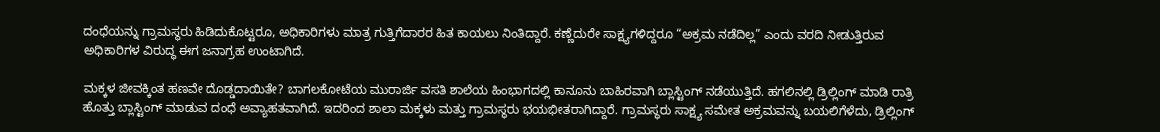ದಂಧೆಯನ್ನು ಗ್ರಾಮಸ್ಥರು ಹಿಡಿದುಕೊಟ್ಟರೂ, ಅಧಿಕಾರಿಗಳು ಮಾತ್ರ ಗುತ್ತಿಗೆದಾರರ ಹಿತ ಕಾಯಲು ನಿಂತಿದ್ದಾರೆ. ಕಣ್ಣೆದುರೇ ಸಾಕ್ಷ್ಯಗಳಿದ್ದರೂ “ಅಕ್ರಮ ನಡೆದಿಲ್ಲ” ಎಂದು ವರದಿ ನೀಡುತ್ತಿರುವ ಅಧಿಕಾರಿಗಳ ವಿರುದ್ಧ ಈಗ ಜನಾಗ್ರಹ ಉಂಟಾಗಿದೆ.

ಮಕ್ಕಳ ಜೀವಕ್ಕಿಂತ ಹಣವೇ ದೊಡ್ಡದಾಯಿತೇ? ಬಾಗಲಕೋಟೆಯ ಮುರಾರ್ಜಿ ವಸತಿ ಶಾಲೆಯ ಹಿಂಭಾಗದಲ್ಲಿ ಕಾನೂನು ಬಾಹಿರವಾಗಿ ಬ್ಲಾಸ್ಟಿಂಗ್ ನಡೆಯುತ್ತಿದೆ. ಹಗಲಿನಲ್ಲಿ ಡ್ರಿಲ್ಲಿಂಗ್ ಮಾಡಿ ರಾತ್ರಿ ಹೊತ್ತು ಬ್ಲಾಸ್ಟಿಂಗ್ ಮಾಡುವ ದಂಧೆ ಅವ್ಯಾಹತವಾಗಿದೆ. ಇದರಿಂದ ಶಾಲಾ ಮಕ್ಕಳು ಮತ್ತು ಗ್ರಾಮಸ್ಥರು ಭಯಭೀತರಾಗಿದ್ದಾರೆ. ಗ್ರಾಮಸ್ಥರು ಸಾಕ್ಷ್ಯ ಸಮೇತ ಅಕ್ರಮವನ್ನು ಬಯಲಿಗೆಳೆದು, ಡ್ರಿಲ್ಲಿಂಗ್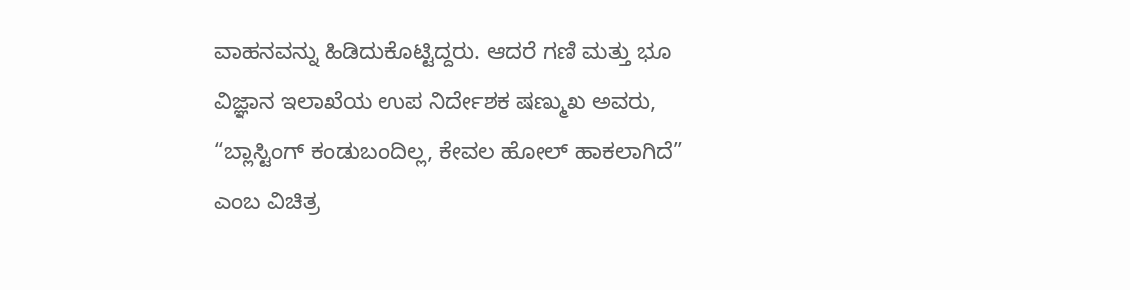ವಾಹನವನ್ನು ಹಿಡಿದುಕೊಟ್ಟಿದ್ದರು. ಆದರೆ ಗಣಿ ಮತ್ತು ಭೂ ವಿಜ್ಞಾನ ಇಲಾಖೆಯ ಉಪ ನಿರ್ದೇಶಕ ಷಣ್ಮುಖ ಅವರು, “ಬ್ಲಾಸ್ಟಿಂಗ್ ಕಂಡುಬಂದಿಲ್ಲ, ಕೇವಲ ಹೋಲ್ ಹಾಕಲಾಗಿದೆ” ಎಂಬ ವಿಚಿತ್ರ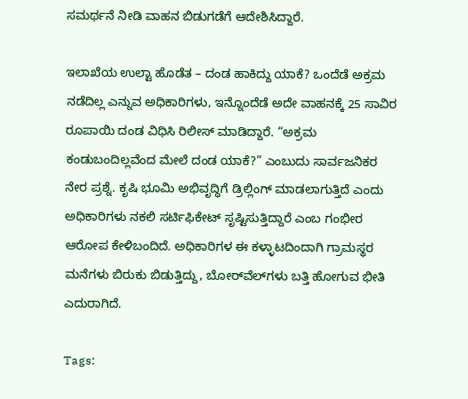ಸಮರ್ಥನೆ ನೀಡಿ ವಾಹನ ಬಿಡುಗಡೆಗೆ ಆದೇಶಿಸಿದ್ದಾರೆ.

ಇಲಾಖೆಯ ಉಲ್ಟಾ ಹೊಡೆತ – ದಂಡ ಹಾಕಿದ್ದು ಯಾಕೆ? ಒಂದೆಡೆ ಅಕ್ರಮ ನಡೆದಿಲ್ಲ ಎನ್ನುವ ಅಧಿಕಾರಿಗಳು, ಇನ್ನೊಂದೆಡೆ ಅದೇ ವಾಹನಕ್ಕೆ 25 ಸಾವಿರ ರೂಪಾಯಿ ದಂಡ ವಿಧಿಸಿ ರಿಲೀಸ್ ಮಾಡಿದ್ದಾರೆ. “ಅಕ್ರಮ ಕಂಡುಬಂದಿಲ್ಲವೆಂದ ಮೇಲೆ ದಂಡ ಯಾಕೆ?” ಎಂಬುದು ಸಾರ್ವಜನಿಕರ ನೇರ ಪ್ರಶ್ನೆ. ಕೃಷಿ ಭೂಮಿ ಅಭಿವೃದ್ಧಿಗೆ ಡ್ರಿಲ್ಲಿಂಗ್ ಮಾಡಲಾಗುತ್ತಿದೆ ಎಂದು ಅಧಿಕಾರಿಗಳು ನಕಲಿ ಸರ್ಟಿಫಿಕೇಟ್ ಸೃಷ್ಟಿಸುತ್ತಿದ್ದಾರೆ ಎಂಬ ಗಂಭೀರ ಆರೋಪ ಕೇಳಿಬಂದಿದೆ. ಅಧಿಕಾರಿಗಳ ಈ ಕಳ್ಳಾಟದಿಂದಾಗಿ ಗ್ರಾಮಸ್ಥರ ಮನೆಗಳು ಬಿರುಕು ಬಿಡುತ್ತಿದ್ದು, ಬೋರ್‌ವೆಲ್‌ಗಳು ಬತ್ತಿ ಹೋಗುವ ಭೀತಿ ಎದುರಾಗಿದೆ.

Tags: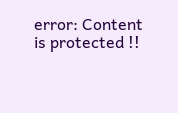error: Content is protected !!